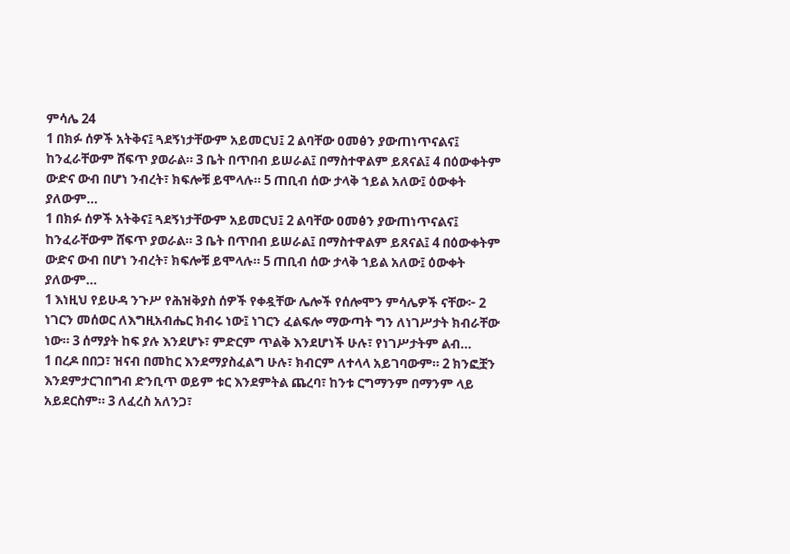ምሳሌ 24
1 በክፉ ሰዎች አትቅና፤ ጓደኝነታቸውም አይመርህ፤ 2 ልባቸው ዐመፅን ያውጠነጥናልና፤ ከንፈራቸውም ሸፍጥ ያወራል። 3 ቤት በጥበብ ይሠራል፤ በማስተዋልም ይጸናል፤ 4 በዕውቀትም ውድና ውብ በሆነ ንብረት፣ ክፍሎቹ ይሞላሉ። 5 ጠቢብ ሰው ታላቅ ኀይል አለው፤ ዕውቀት ያለውም…
1 በክፉ ሰዎች አትቅና፤ ጓደኝነታቸውም አይመርህ፤ 2 ልባቸው ዐመፅን ያውጠነጥናልና፤ ከንፈራቸውም ሸፍጥ ያወራል። 3 ቤት በጥበብ ይሠራል፤ በማስተዋልም ይጸናል፤ 4 በዕውቀትም ውድና ውብ በሆነ ንብረት፣ ክፍሎቹ ይሞላሉ። 5 ጠቢብ ሰው ታላቅ ኀይል አለው፤ ዕውቀት ያለውም…
1 እነዚህ የይሁዳ ንጉሥ የሕዝቅያስ ሰዎች የቀዷቸው ሌሎች የሰሎሞን ምሳሌዎች ናቸው፦ 2 ነገርን መሰወር ለእግዚአብሔር ክብሩ ነው፤ ነገርን ፈልፍሎ ማውጣት ግን ለነገሥታት ክብራቸው ነው። 3 ሰማያት ከፍ ያሉ እንደሆኑ፣ ምድርም ጥልቅ እንደሆነች ሁሉ፣ የነገሥታትም ልብ…
1 በረዶ በበጋ፣ ዝናብ በመከር እንደማያስፈልግ ሁሉ፣ ክብርም ለተላላ አይገባውም። 2 ክንፎቿን እንደምታርገበግብ ድንቢጥ ወይም ቱር እንደምትል ጨረባ፣ ከንቱ ርግማንም በማንም ላይ አይደርስም። 3 ለፈረስ አለንጋ፣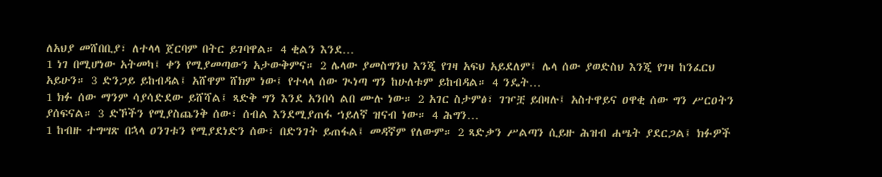ለአህያ መሸበቢያ፣ ለተላላ ጀርባም በትር ይገባዋል። 4 ቂልን እንደ…
1 ነገ በሚሆነው አትመካ፤ ቀን የሚያመጣውን አታውቅምና። 2 ሌላው ያመስግንህ እንጂ የገዛ አፍህ አይደለም፤ ሌላ ሰው ያወድስህ እንጂ የገዛ ከንፈርህ አይሁን። 3 ድንጋይ ይከብዳል፤ አሸዋም ሸክም ነው፤ የተላላ ሰው ጒነጣ ግን ከሁለቱም ይከብዳል። 4 ንዴት…
1 ክፉ ሰው ማንም ሳያሳድደው ይሸሻል፤ ጻድቅ ግን እንደ አንበሳ ልበ ሙሉ ነው። 2 አገር ስታምፅ፣ ገዦቿ ይበዛሉ፤ አስተዋይና ዐዋቂ ሰው ግን ሥርዐትን ያሰፍናል። 3 ድኾችን የሚያስጨንቅ ሰው፣ ሰብል እንደሚያጠፋ ኀይለኛ ዝናብ ነው። 4 ሕግን…
1 ከብዙ ተግሣጽ በኋላ ዐንገቱን የሚያደነድን ሰው፣ በድንገት ይጠፋል፤ መዳኛም የለውም። 2 ጻድቃን ሥልጣን ሲይዙ ሕዝብ ሐሤት ያደርጋል፤ ክፉዎች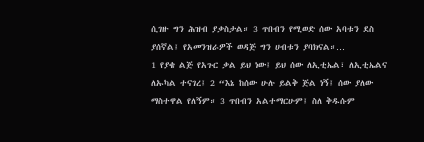ሲገዙ ግን ሕዝብ ያቃስታል። 3 ጥበብን የሚወድ ሰው አባቱን ደስ ያሰኛል፤ የአመንዝራዎች ወዳጅ ግን ሀብቱን ያባክናል።…
1 የያቄ ልጅ የአጉር ቃል ይህ ነው፤ ይህ ሰው ለኢቲኤል፣ ለኢቲኤልና ለኡካል ተናገረ፤ 2 “እኔ ከሰው ሁሉ ይልቅ ጅል ነኝ፤ ሰው ያለው ማስተዋል የለኝም። 3 ጥበብን አልተማርሁም፤ ስለ ቅዱሱም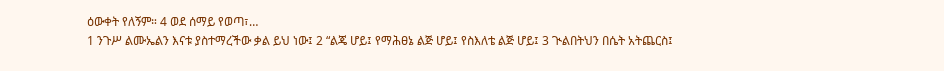ዕውቀት የለኝም። 4 ወደ ሰማይ የወጣ፣…
1 ንጉሥ ልሙኤልን እናቱ ያስተማረችው ቃል ይህ ነው፤ 2 “ልጄ ሆይ፤ የማሕፀኔ ልጅ ሆይ፤ የስእለቴ ልጅ ሆይ፤ 3 ጒልበትህን በሴት አትጨርስ፤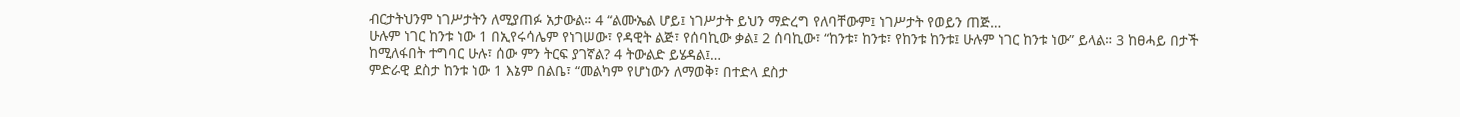ብርታትህንም ነገሥታትን ለሚያጠፉ አታውል። 4 “ልሙኤል ሆይ፤ ነገሥታት ይህን ማድረግ የለባቸውም፤ ነገሥታት የወይን ጠጅ…
ሁሉም ነገር ከንቱ ነው 1 በኢየሩሳሌም የነገሠው፣ የዳዊት ልጅ፣ የሰባኪው ቃል፤ 2 ሰባኪው፣ “ከንቱ፣ ከንቱ፣ የከንቱ ከንቱ፤ ሁሉም ነገር ከንቱ ነው” ይላል። 3 ከፀሓይ በታች ከሚለፋበት ተግባር ሁሉ፣ ሰው ምን ትርፍ ያገኛል? 4 ትውልድ ይሄዳል፤…
ምድራዊ ደስታ ከንቱ ነው 1 እኔም በልቤ፣ “መልካም የሆነውን ለማወቅ፣ በተድላ ደስታ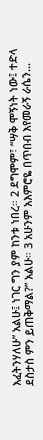እፈትንሃለሁ” አልሁ፤ ነገር ግን ያም ከንቱ ነበረ። 2 ደግሞም፣ “ሣቅ ሞኝነት ነው፤ ተድላ ደስታስ ምን ይጠቅማል?” አልሁ። 3 አሁንም አእምሮዬ በጥበብ እየመራኝ ራሴን…